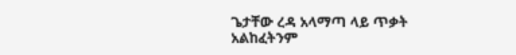ጌታቸው ረዳ አላማጣ ላይ ጥቃት አልከፈትንም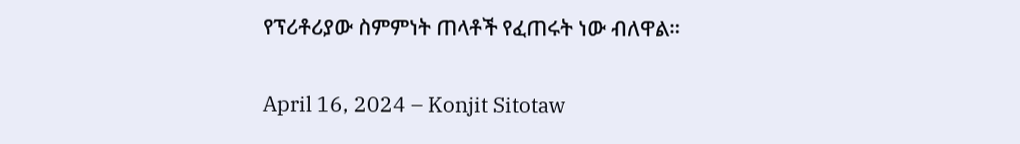የፕሪቶሪያው ስምምነት ጠላቶች የፈጠሩት ነው ብለዋል።

April 16, 2024 – Konjit Sitotaw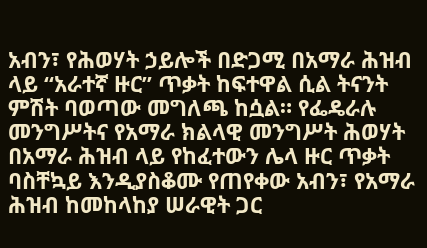አብን፣ የሕወሃት ኃይሎች በድጋሚ በአማራ ሕዝብ ላይ “አራተኛ ዙር” ጥቃት ከፍተዋል ሲል ትናንት ምሽት ባወጣው መግለጫ ከሷል። የፌዴራሉ መንግሥትና የአማራ ክልላዊ መንግሥት ሕወሃት በአማራ ሕዝብ ላይ የከፈተውን ሌላ ዙር ጥቃት ባስቸኳይ እንዲያስቆሙ የጠየቀው አብን፣ የአማራ ሕዝብ ከመከላከያ ሠራዊት ጋር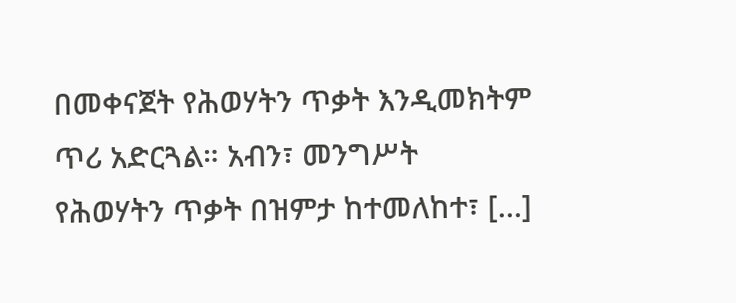በመቀናጀት የሕወሃትን ጥቃት እንዲመክትም ጥሪ አድርጓል። አብን፣ መንግሥት የሕወሃትን ጥቃት በዝምታ ከተመለከተ፣ […]